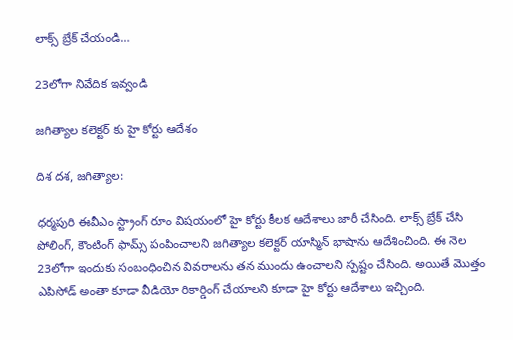లాక్స్ బ్రేక్ చేయండి…

23లోగా నివేదిక ఇవ్వండి

జగిత్యాల కలెక్టర్ కు హై కోర్టు ఆదేశం

దిశ దశ, జగిత్యాల:

ధర్మపురి ఈవీఎం స్ట్రాంగ్ రూం విషయంలో హై కోర్టు కీలక ఆదేశాలు జారీ చేసింది. లాక్స్ బ్రేక్ చేసి పోలింగ్, కౌంటింగ్ ఫామ్స్ పంపించాలని జగిత్యాల కలెక్టర్ యాస్మిన్ భాషాను ఆదేశించింది. ఈ నెల 23లోగా ఇందుకు సంబంధించిన వివరాలను తన ముందు ఉంచాలని స్పష్టం చేసింది. అయితే మొత్తం ఎపిసోడ్ అంతా కూడా వీడియో రికార్డింగ్ చేయాలని కూడా హై కోర్టు ఆదేశాలు ఇచ్చింది.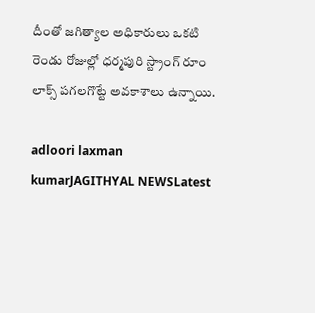దీంతో జగిత్యాల అధికారులు ఒకటి రెండు రోజుల్లో ధర్మపురి స్ట్రాంగ్ రూం లాక్స్ పగలగొట్టే అవకాశాలు ఉన్నాయి.

adloori laxman kumarJAGITHYAL NEWSLatest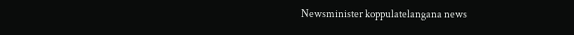Newsminister koppulatelangana news